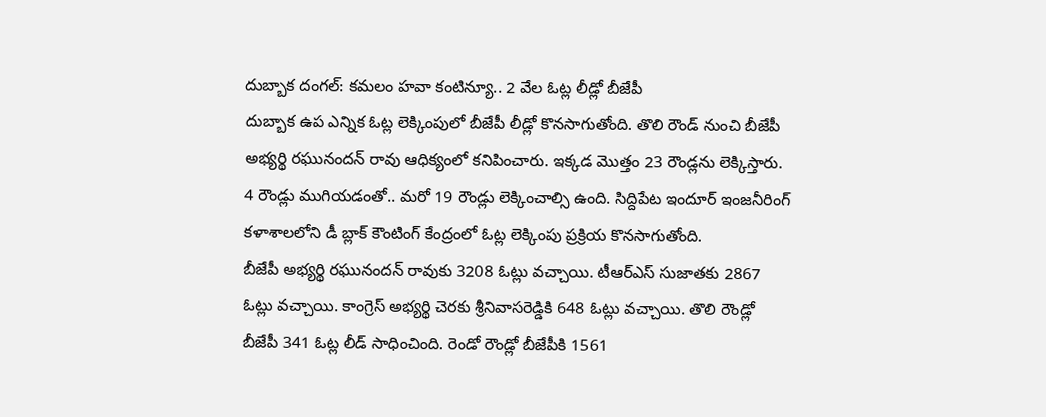దుబ్బాక దంగల్: కమలం హవా కంటిన్యూ.. 2 వేల ఓట్ల లీడ్లో బీజేపీ
దుబ్బాక ఉప ఎన్నిక ఓట్ల లెక్కింపులో బీజేపీ లీడ్లో కొనసాగుతోంది. తొలి రౌండ్ నుంచి బీజేపీ అభ్యర్థి రఘునందన్ రావు ఆధిక్యంలో కనిపించారు. ఇక్కడ మొత్తం 23 రౌండ్లను లెక్కిస్తారు. 4 రౌండ్లు ముగియడంతో.. మరో 19 రౌండ్లు లెక్కించాల్సి ఉంది. సిద్దిపేట ఇందూర్ ఇంజనీరింగ్ కళాశాలలోని డీ బ్లాక్ కౌంటింగ్ కేంద్రంలో ఓట్ల లెక్కింపు ప్రక్రియ కొనసాగుతోంది.
బీజేపీ అభ్యర్థి రఘునందన్ రావుకు 3208 ఓట్లు వచ్చాయి. టీఆర్ఎస్ సుజాతకు 2867 ఓట్లు వచ్చాయి. కాంగ్రెస్ అభ్యర్థి చెరకు శ్రీనివాసరెడ్డికి 648 ఓట్లు వచ్చాయి. తొలి రౌండ్లో బీజేపీ 341 ఓట్ల లీడ్ సాధించింది. రెండో రౌండ్లో బీజేపీకి 1561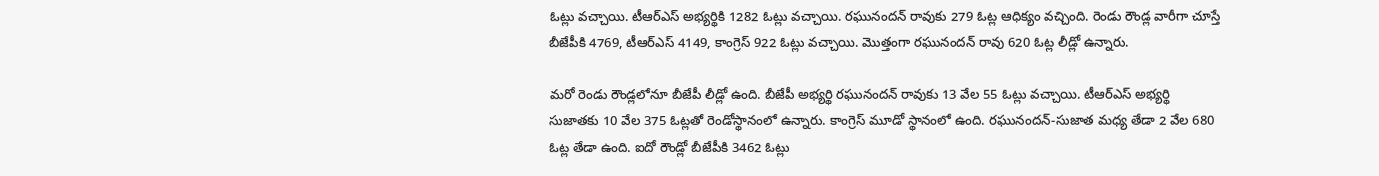ఓట్లు వచ్చాయి. టీఆర్ఎస్ అభ్యర్థికి 1282 ఓట్లు వచ్చాయి. రఘునందన్ రావుకు 279 ఓట్ల ఆధిక్యం వచ్చింది. రెండు రౌండ్ల వారీగా చూస్తే బీజేపీకి 4769, టీఆర్ఎస్ 4149, కాంగ్రెస్ 922 ఓట్లు వచ్చాయి. మొత్తంగా రఘునందన్ రావు 620 ఓట్ల లీడ్లో ఉన్నారు.

మరో రెండు రౌండ్లలోనూ బీజేపీ లీడ్లో ఉంది. బీజేపీ అభ్యర్థి రఘునందన్ రావుకు 13 వేల 55 ఓట్లు వచ్చాయి. టీఆర్ఎస్ అభ్యర్థి సుజాతకు 10 వేల 375 ఓట్లతో రెండోస్థానంలో ఉన్నారు. కాంగ్రెస్ మూడో స్థానంలో ఉంది. రఘునందన్-సుజాత మధ్య తేడా 2 వేల 680 ఓట్ల తేడా ఉంది. ఐదో రౌండ్లో బీజేపీకి 3462 ఓట్లు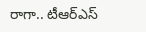రాగా.. టీఆర్ఎస్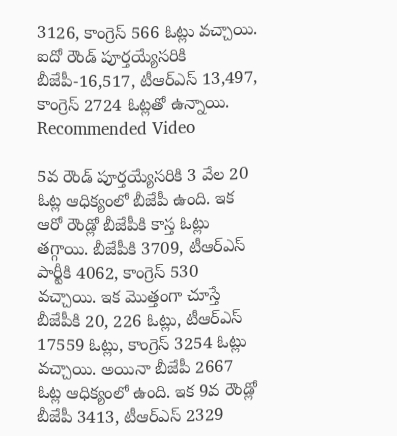3126, కాంగ్రెస్ 566 ఓట్లు వచ్చాయి. ఐదో రౌండ్ పూర్తయ్యేసరికి బీజేపీ-16,517, టీఆర్ఎస్ 13,497, కాంగ్రెస్ 2724 ఓట్లతో ఉన్నాయి.
Recommended Video

5వ రౌండ్ పూర్తయ్యేసరికి 3 వేల 20 ఓట్ల ఆధిక్యంలో బీజేపీ ఉంది. ఇక ఆరో రౌండ్లో బీజేపీకి కాస్త ఓట్లు తగ్గాయి. బీజేపీకి 3709, టీఆర్ఎస్ పార్టీకి 4062, కాంగ్రెస్ 530 వచ్చాయి. ఇక మొత్తంగా చూస్తే బీజేపీకి 20, 226 ఓట్లు, టీఆర్ఎస్ 17559 ఓట్లు, కాంగ్రెస్ 3254 ఓట్లు వచ్చాయి. అయినా బీజేపీ 2667 ఓట్ల ఆధిక్యంలో ఉంది. ఇక 9వ రౌండ్లో బీజేపీ 3413, టీఆర్ఎస్ 2329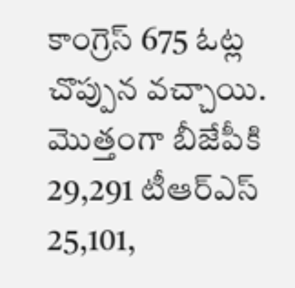కాంగ్రెస్ 675 ఓట్ల చొప్పున వచ్చాయి. మొత్తంగా బీజేపీకి 29,291 టీఆర్ఎస్ 25,101,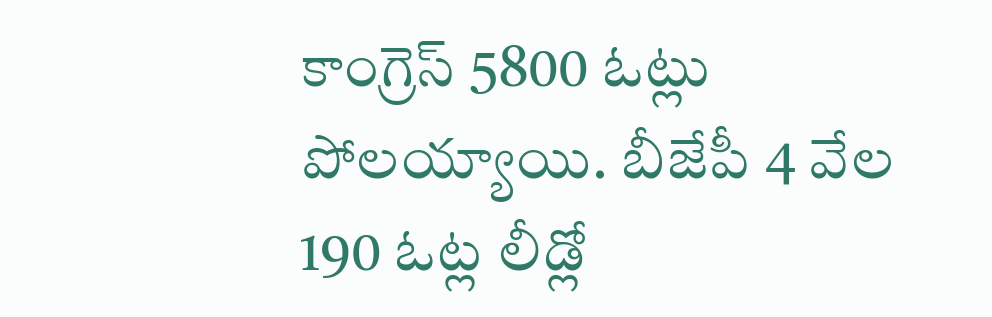కాంగ్రెస్ 5800 ఓట్లు పోలయ్యాయి. బీజేపీ 4 వేల 190 ఓట్ల లీడ్లో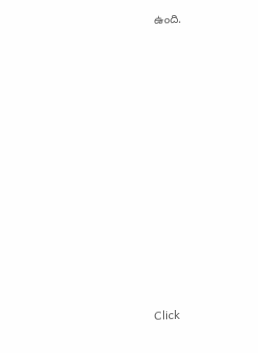ఉంది.












Click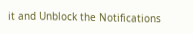it and Unblock the Notifications